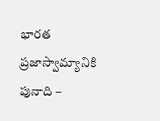భారత ప్రజాస్వామ్యానికి పునాది –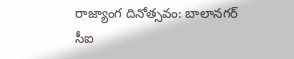రాజ్యాంగ దినోత్సవం: బాలానగర్ సీఐ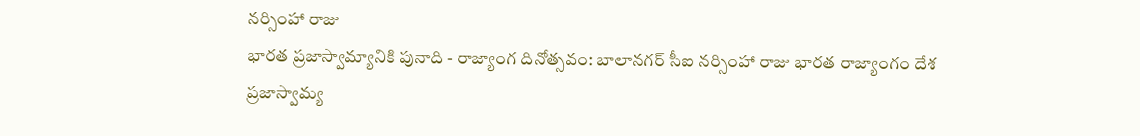నర్సింహా రాజు
భారత ప్రజాస్వామ్యానికి పునాది - రాజ్యాంగ దినోత్సవం: బాలానగర్ సీఐ నర్సింహా రాజు భారత రాజ్యాంగం దేశ ప్రజాస్వామ్య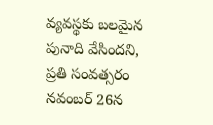వ్యవస్థకు బలమైన పునాది వేసిందని, ప్రతి సంవత్సరం నవంబర్ 26న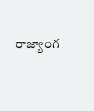రాజ్యాంగ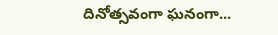దినోత్సవంగా ఘనంగా...